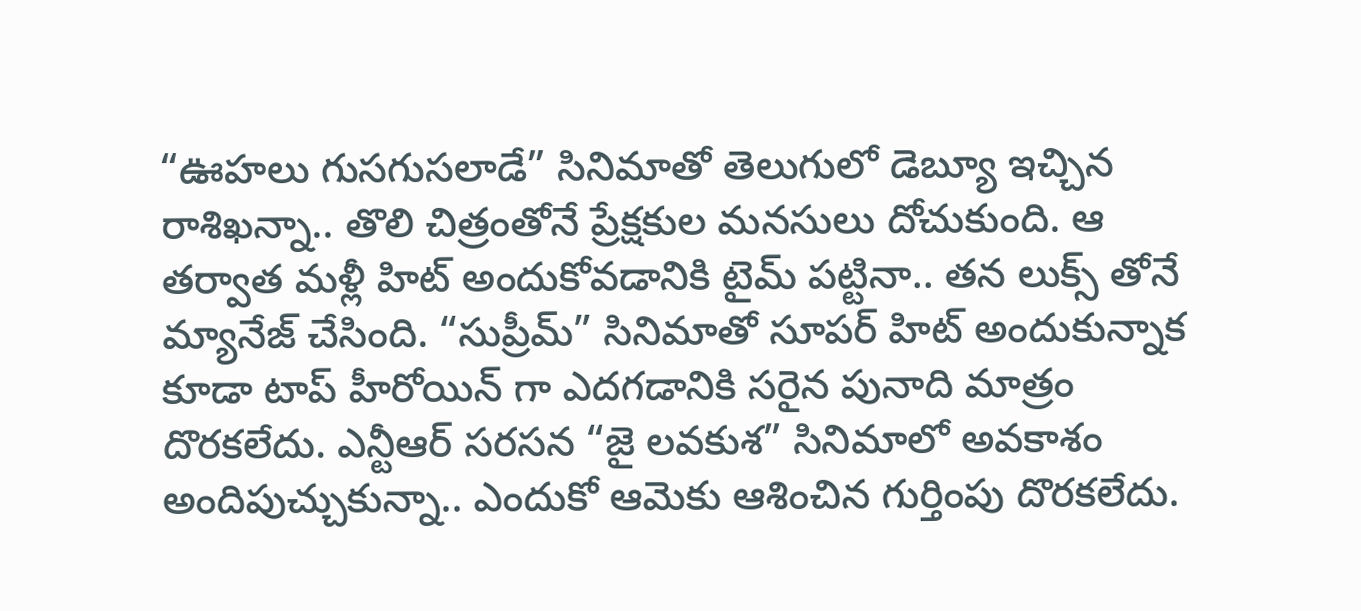“ఊహలు గుసగుసలాడే” సినిమాతో తెలుగులో డెబ్యూ ఇచ్చిన రాశిఖన్నా.. తొలి చిత్రంతోనే ప్రేక్షకుల మనసులు దోచుకుంది. ఆ తర్వాత మళ్లీ హిట్ అందుకోవడానికి టైమ్ పట్టినా.. తన లుక్స్ తోనే మ్యానేజ్ చేసింది. “సుప్రీమ్” సినిమాతో సూపర్ హిట్ అందుకున్నాక కూడా టాప్ హీరోయిన్ గా ఎదగడానికి సరైన పునాది మాత్రం దొరకలేదు. ఎన్టీఆర్ సరసన “జై లవకుశ” సినిమాలో అవకాశం అందిపుచ్చుకున్నా.. ఎందుకో ఆమెకు ఆశించిన గుర్తింపు దొరకలేదు.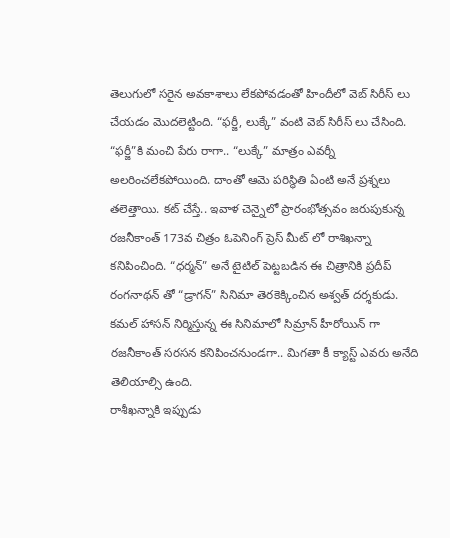తెలుగులో సరైన అవకాశాలు లేకపోవడంతో హిందీలో వెబ్ సిరీస్ లు చేయడం మొదలెట్టింది. “ఫర్జీ, లుక్కే” వంటి వెబ్ సిరీస్ లు చేసింది. “ఫర్జీ”కి మంచి పేరు రాగా.. “లుక్కే” మాత్రం ఎవర్నీ అలరించలేకపోయింది. దాంతో ఆమె పరిస్థితి ఏంటి అనే ప్రశ్నలు తలెత్తాయి. కట్ చేస్తే.. ఇవాళ చెన్నైలో ప్రారంభోత్సవం జరుపుకున్న రజనీకాంత్ 173వ చిత్రం ఓపెనింగ్ ప్రెస్ మీట్ లో రాశిఖన్నా కనిపించింది. “ధర్మన్” అనే టైటిల్ పెట్టబడిన ఈ చిత్రానికి ప్రదీప్ రంగనాథన్ తో “డ్రాగన్” సినిమా తెరకెక్కించిన అశ్వత్ దర్శకుడు. కమల్ హాసన్ నిర్మిస్తున్న ఈ సినిమాలో సిమ్రాన్ హీరోయిన్ గా రజనీకాంత్ సరసన కనిపించనుండగా.. మిగతా కీ క్యాస్ట్ ఎవరు అనేది తెలియాల్సి ఉంది.
రాశీఖన్నాకి ఇప్పుడు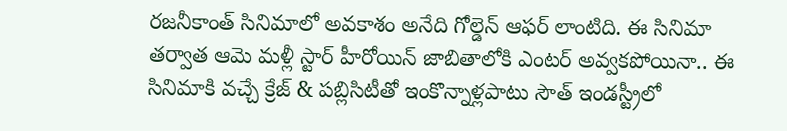రజనీకాంత్ సినిమాలో అవకాశం అనేది గోల్డెన్ ఆఫర్ లాంటిది. ఈ సినిమా తర్వాత ఆమె మళ్లీ స్టార్ హీరోయిన్ జాబితాలోకి ఎంటర్ అవ్వకపోయినా.. ఈ సినిమాకి వచ్చే క్రేజ్ & పబ్లిసిటీతో ఇంకొన్నాళ్లపాటు సౌత్ ఇండస్ట్రీలో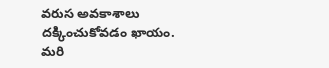వరుస అవకాశాలు దక్కించుకోవడం ఖాయం. మరి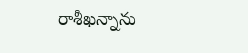రాశీఖన్నాను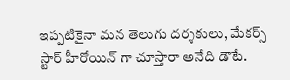ఇప్పటికైనా మన తెలుగు దర్శకులు, మేకర్స్ స్టార్ హీరోయిన్ గా చూస్తారా అనేది డౌటే.